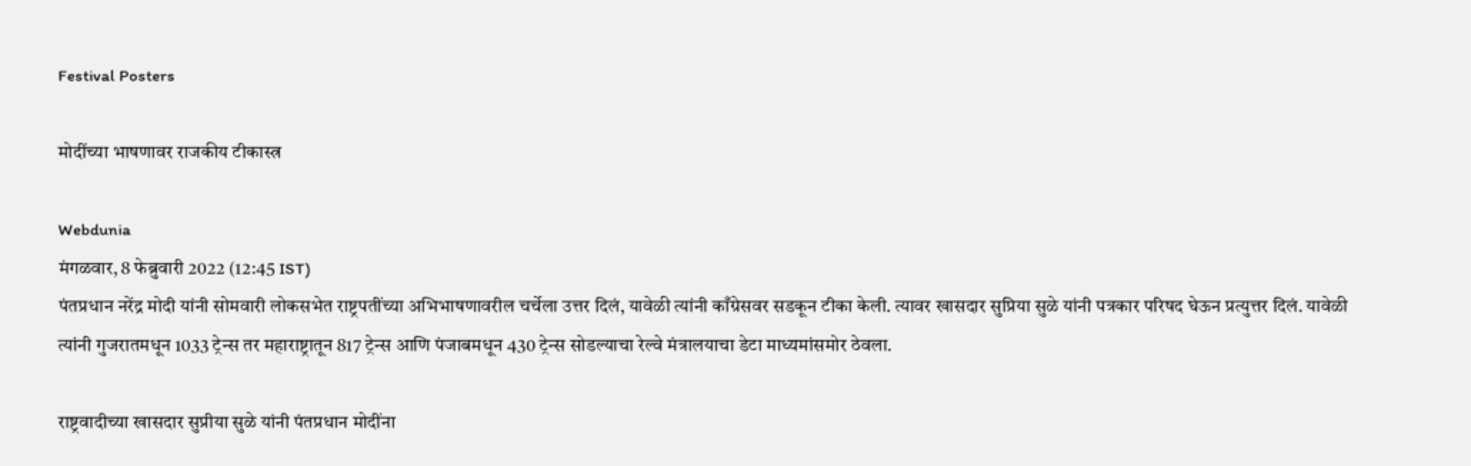Festival Posters

मोदींच्या भाषणावर राजकीय टीकास्त्र

Webdunia
मंगळवार, 8 फेब्रुवारी 2022 (12:45 IST)
पंतप्रधान नरेंद्र मोदी यांनी सोमवारी लोकसभेत राष्ट्रपतींच्या अभिभाषणावरील चर्चेला उत्तर दिलं, यावेळी त्यांनी काँग्रेसवर सडकून टीका केली. त्यावर खासदार सुप्रिया सुळे यांनी पत्रकार परिषद घेऊन प्रत्युत्तर दिलं. यावेळी त्यांनी गुजरातमधून 1033 ट्रेन्स तर महाराष्ट्रातून 817 ट्रेन्स आणि पंजाबमधून 430 ट्रेन्स सोडल्याचा रेल्वे मंत्रालयाचा डेटा माध्यमांसमोर ठेवला.

राष्ट्रवादीच्या खासदार सुप्रीया सुळे यांनी पंतप्रधान मोदींना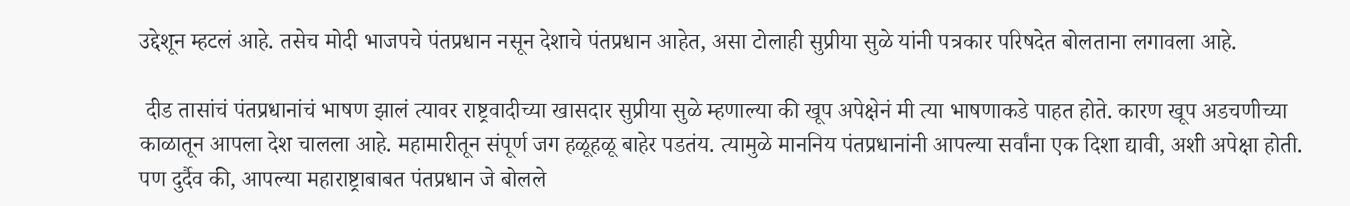उद्देशून म्हटलं आहे. तसेच मोदी भाजपचे पंतप्रधान नसून देशाचे पंतप्रधान आहेत, असा टोलाही सुप्रीया सुळे यांनी पत्रकार परिषदेत बोलताना लगावला आहे.

 दीड तासांचं पंतप्रधानांचं भाषण झालं त्यावर राष्ट्रवादीच्या खासदार सुप्रीया सुळे म्हणाल्या की खूप अपेक्षेनं मी त्या भाषणाकडे पाहत होते. कारण खूप अडचणीच्या काळातून आपला देश चालला आहे. महामारीतून संपूर्ण जग हळूहळू बाहेर पडतंय. त्यामुळे माननिय पंतप्रधानांनी आपल्या सर्वांना एक दिशा द्यावी, अशी अपेक्षा होती. पण दुर्दैव की, आपल्या महाराष्ट्राबाबत पंतप्रधान जे बोलले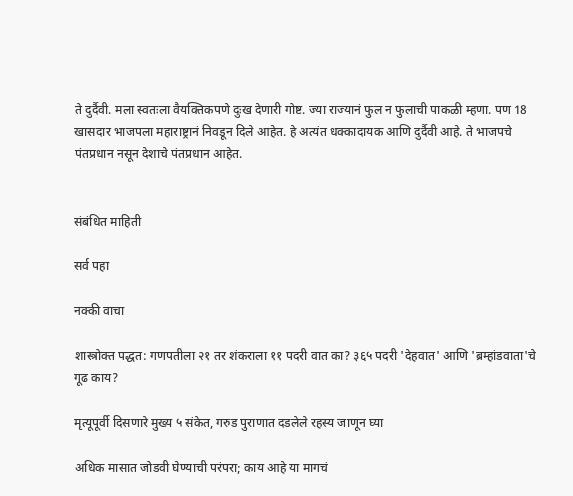ते दुर्दैवी. मला स्वतःला वैयक्तिकपणे दुःख देणारी गोष्ट. ज्या राज्यानं फुल न फुलाची पाकळी म्हणा. पण 18 खासदार भाजपला महाराष्ट्रानं निवडून दिले आहेत. हे अत्यंत धक्कादायक आणि दुर्दैवी आहे. ते भाजपचे पंतप्रधान नसून देशाचे पंतप्रधान आहेत.


संबंधित माहिती

सर्व पहा

नक्की वाचा

शास्त्रोक्त पद्धत: गणपतीला २१ तर शंकराला ११ पदरी वात का? ३६५ पदरी 'देहवात' आणि 'ब्रम्हांडवाता'चे गूढ काय?

मृत्यूपूर्वी दिसणारे मुख्य ५ संकेत, गरुड पुराणात दडलेले रहस्य जाणून घ्या

अधिक मासात जोडवी घेण्याची परंपरा; काय आहे या मागचं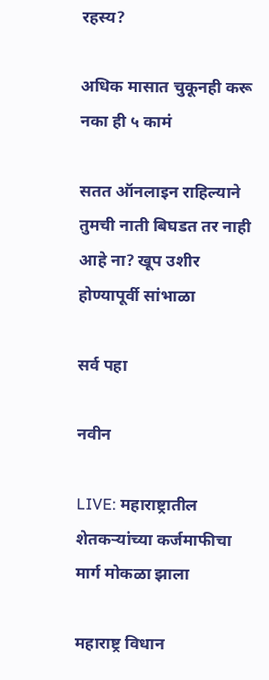रहस्य?

अधिक मासात चुकूनही करू नका ही ५ कामं

सतत ऑनलाइन राहिल्याने तुमची नाती बिघडत तर नाही आहे ना? खूप उशीर होण्यापूर्वी सांभाळा

सर्व पहा

नवीन

LIVE: महाराष्ट्रातील शेतकऱ्यांच्या कर्जमाफीचा मार्ग मोकळा झाला

महाराष्ट्र विधान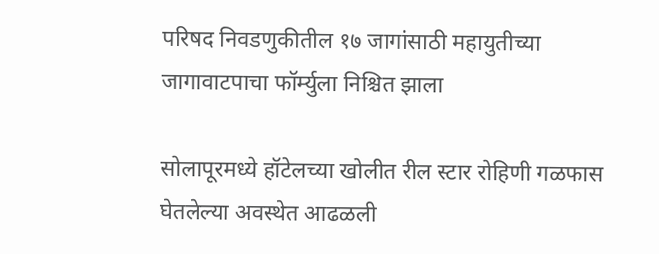परिषद निवडणुकीतील १७ जागांसाठी महायुतीच्या जागावाटपाचा फॉर्म्युला निश्चित झाला

सोलापूरमध्ये हॉटेलच्या खोलीत रील स्टार रोहिणी गळफास घेतलेल्या अवस्थेत आढळली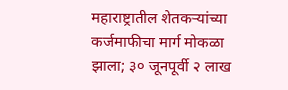महाराष्ट्रातील शेतकऱ्यांच्या कर्जमाफीचा मार्ग मोकळा झाला; ३० जूनपूर्वी २ लाख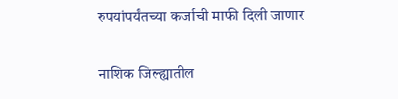रुपयांपर्यंतच्या कर्जाची माफी दिली जाणार

नाशिक जिल्ह्यातील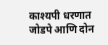काश्यपी धरणात जोडपे आणि दोन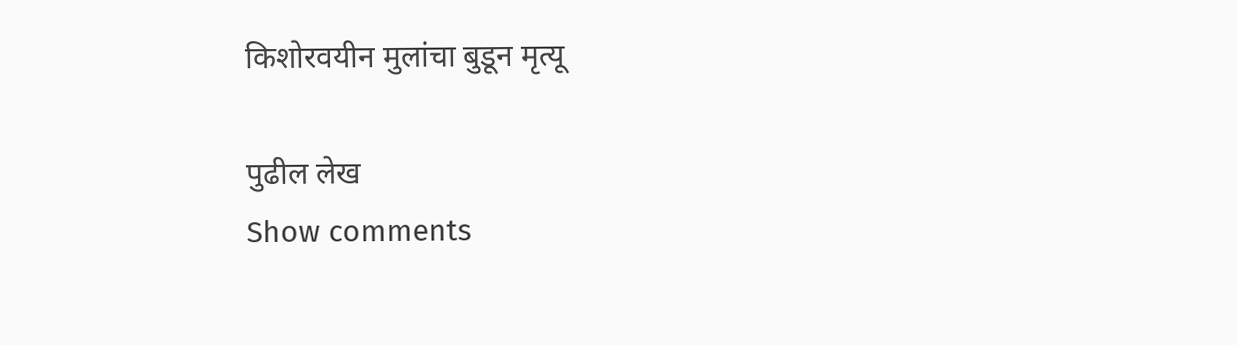किशोरवयीन मुलांचा बुडून मृत्यू

पुढील लेख
Show comments